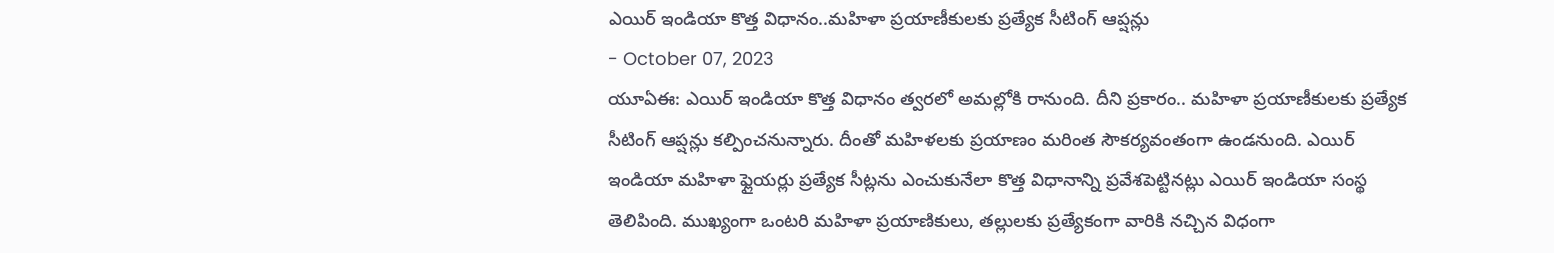ఎయిర్ ఇండియా కొత్త విధానం..మహిళా ప్రయాణీకులకు ప్రత్యేక సీటింగ్ ఆప్షన్లు
- October 07, 2023
యూఏఈ: ఎయిర్ ఇండియా కొత్త విధానం త్వరలో అమల్లోకి రానుంది. దీని ప్రకారం.. మహిళా ప్రయాణీకులకు ప్రత్యేక సీటింగ్ ఆప్షన్లు కల్పించనున్నారు. దీంతో మహిళలకు ప్రయాణం మరింత సౌకర్యవంతంగా ఉండనుంది. ఎయిర్ ఇండియా మహిళా ఫ్లైయర్లు ప్రత్యేక సీట్లను ఎంచుకునేలా కొత్త విధానాన్ని ప్రవేశపెట్టినట్లు ఎయిర్ ఇండియా సంస్థ తెలిపింది. ముఖ్యంగా ఒంటరి మహిళా ప్రయాణికులు, తల్లులకు ప్రత్యేకంగా వారికి నచ్చిన విధంగా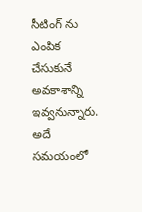సీటింగ్ ను ఎంపిక చేసుకునే అవకాశాన్ని ఇవ్వనున్నారు. అదే సమయంలో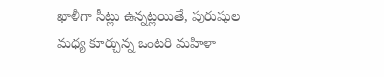ఖాళీగా సీట్లు ఉన్నట్లయితే, పురుషుల మధ్య కూర్చున్న ఒంటరి మహిళా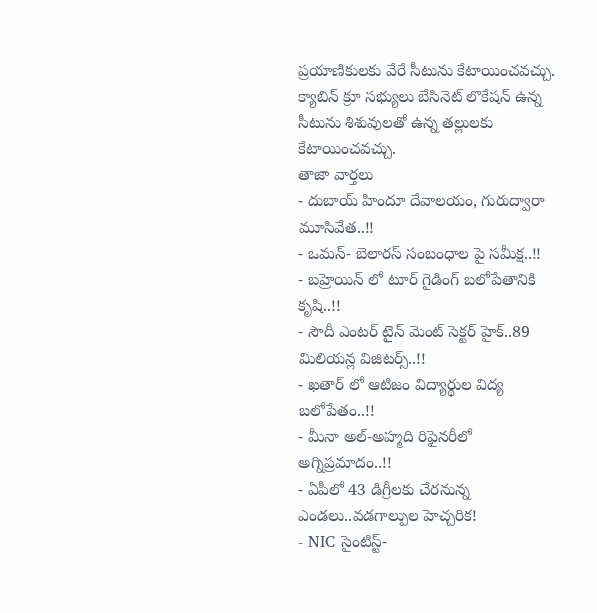ప్రయాణికులకు వేరే సీటును కేటాయించవచ్చు. క్యాబిన్ క్రూ సభ్యులు బేసినెట్ లొకేషన్ ఉన్న సీటును శిశువులతో ఉన్న తల్లులకు కేటాయించవచ్చు.
తాజా వార్తలు
- దుబాయ్ హిందూ దేవాలయం, గురుద్వారా మూసివేత..!!
- ఒమన్- బెలారస్ సంబంధాల పై సమీక్ష..!!
- బహ్రెయిన్ లో టూర్ గైడింగ్ బలోపేతానికి కృషి..!!
- సౌదీ ఎంటర్ టైన్ మెంట్ సెక్టర్ హైక్..89 మిలియన్ల విజిటర్స్..!!
- ఖతార్ లో ఆటిజం విద్యార్థుల విద్య బలోపేతం..!!
- మీనా అల్-అహ్మది రిఫైనరీలో అగ్నిప్రమాదం..!!
- ఏపీలో 43 డిగ్రీలకు చేరనున్న ఎండలు..వడగాల్పుల హెచ్చరిక!
- NIC సైంటిస్ట్-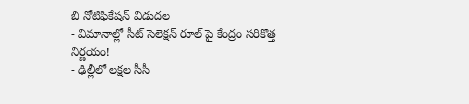బి నోటిఫికేషన్ విడుదల
- విమానాల్లో సీట్ సెలెక్షన్ రూల్ పై కేంద్రం సరికొత్త నిర్ణయం!
- ఢిల్లీలో లక్షల సీసీ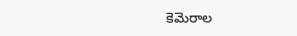కెమెరాల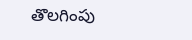తొలగింపు